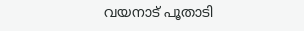വയനാട് പൂതാടി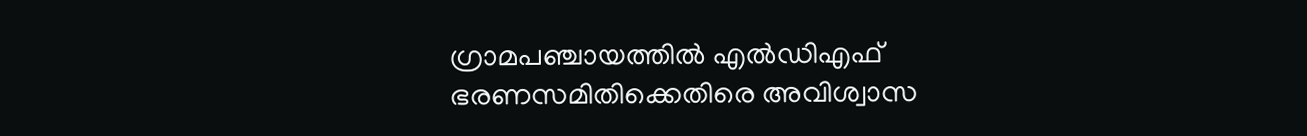ഗ്രാമപഞ്ചായത്തിൽ എൽഡിഎഫ് ഭരണസമിതിക്കെതിരെ അവിശ്വാസ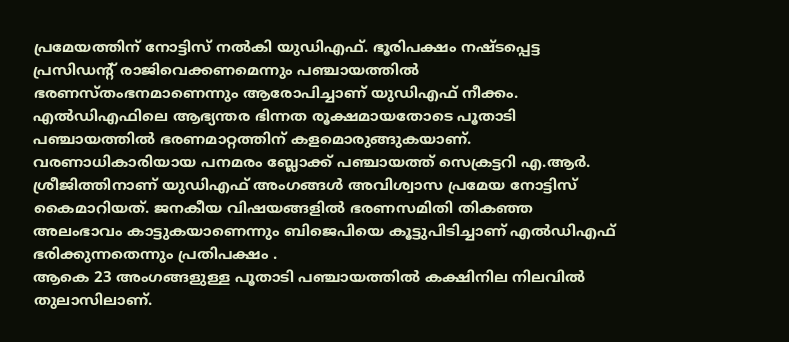പ്രമേയത്തിന് നോട്ടിസ് നൽകി യുഡിഎഫ്. ഭൂരിപക്ഷം നഷ്ടപ്പെട്ട പ്രസിഡന്റ് രാജിവെക്കണമെന്നും പഞ്ചായത്തിൽ ഭരണസ്തംഭനമാണെന്നും ആരോപിച്ചാണ് യുഡിഎഫ് നീക്കം. എൽഡിഎഫിലെ ആഭ്യന്തര ഭിന്നത രൂക്ഷമായതോടെ പൂതാടി പഞ്ചായത്തിൽ ഭരണമാറ്റത്തിന് കളമൊരുങ്ങുകയാണ്.
വരണാധികാരിയായ പനമരം ബ്ലോക്ക് പഞ്ചായത്ത് സെക്രട്ടറി എ.ആർ. ശ്രീജിത്തിനാണ് യുഡിഎഫ് അംഗങ്ങൾ അവിശ്വാസ പ്രമേയ നോട്ടിസ് കൈമാറിയത്. ജനകീയ വിഷയങ്ങളിൽ ഭരണസമിതി തികഞ്ഞ അലംഭാവം കാട്ടുകയാണെന്നും ബിജെപിയെ കൂട്ടുപിടിച്ചാണ് എൽഡിഎഫ് ഭരിക്കുന്നതെന്നും പ്രതിപക്ഷം .
ആകെ 23 അംഗങ്ങളുള്ള പൂതാടി പഞ്ചായത്തിൽ കക്ഷിനില നിലവിൽ തുലാസിലാണ്.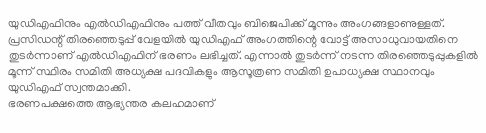യുഡിഎഫിനും എൽഡിഎഫിനും പത്ത് വീതവും ബിജെപിക്ക് മൂന്നും അംഗങ്ങളാണുള്ളത്. പ്രസിഡന്റ് തിരഞ്ഞെടുപ്പ് വേളയിൽ യുഡിഎഫ് അംഗത്തിന്റെ വോട്ട് അസാധുവായതിനെ തുടർന്നാണ് എൽഡിഎഫിന് ഭരണം ലഭിച്ചത്. എന്നാൽ തുടർന്ന് നടന്ന തിരഞ്ഞെടുപ്പുകളിൽ മൂന്ന് സ്ഥിരം സമിതി അധ്യക്ഷ പദവികളും ആസൂത്രണ സമിതി ഉപാധ്യക്ഷ സ്ഥാനവും യുഡിഎഫ് സ്വന്തമാക്കി.
ഭരണപക്ഷത്തെ ആഭ്യന്തര കലഹമാണ്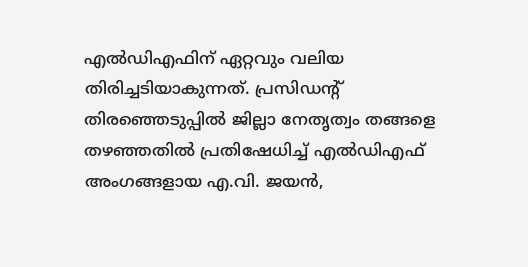എൽഡിഎഫിന് ഏറ്റവും വലിയ തിരിച്ചടിയാകുന്നത്. പ്രസിഡന്റ് തിരഞ്ഞെടുപ്പിൽ ജില്ലാ നേതൃത്വം തങ്ങളെ തഴഞ്ഞതിൽ പ്രതിഷേധിച്ച് എൽഡിഎഫ് അംഗങ്ങളായ എ.വി. ജയൻ,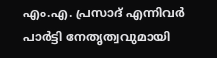എം.എ. പ്രസാദ് എന്നിവർ പാർട്ടി നേതൃത്വവുമായി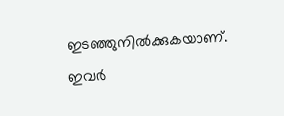ഇടഞ്ഞുനിൽക്കുകയാണ്. ഇവർ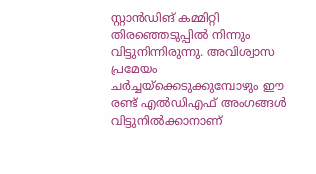സ്റ്റാൻഡിങ് കമ്മിറ്റി തിരഞ്ഞെടുപ്പിൽ നിന്നും വിട്ടുനിന്നിരുന്നു. അവിശ്വാസ പ്രമേയം ചർച്ചയ്ക്കെടുക്കുമ്പോഴും ഈ രണ്ട് എൽഡിഎഫ് അംഗങ്ങൾ വിട്ടുനിൽക്കാനാണ്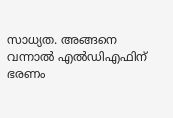സാധ്യത. അങ്ങനെ വന്നാൽ എൽഡിഎഫിന് ഭരണം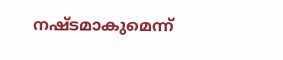നഷ്ടമാകുമെന്ന്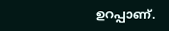ഉറപ്പാണ്.